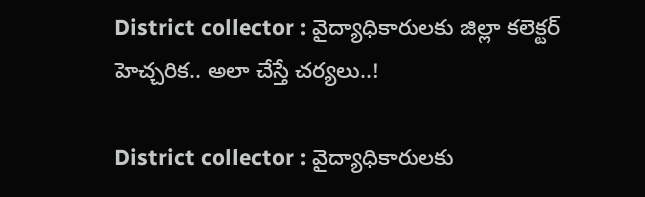District collector : వైద్యాధికారులకు జిల్లా కలెక్టర్ హెచ్చరిక.. అలా చేస్తే చర్యలు..!

District collector : వైద్యాధికారులకు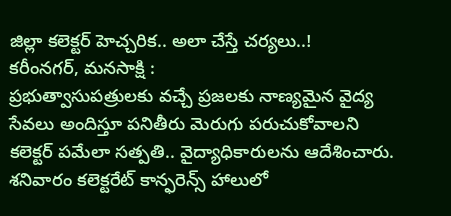జిల్లా కలెక్టర్ హెచ్చరిక.. అలా చేస్తే చర్యలు..!
కరీంనగర్, మనసాక్షి :
ప్రభుత్వాసుపత్రులకు వచ్చే ప్రజలకు నాణ్యమైన వైద్య సేవలు అందిస్తూ పనితీరు మెరుగు పరుచుకోవాలని కలెక్టర్ పమేలా సత్పతి.. వైద్యాధికారులను ఆదేశించారు. శనివారం కలెక్టరేట్ కాన్ఫరెన్స్ హాలులో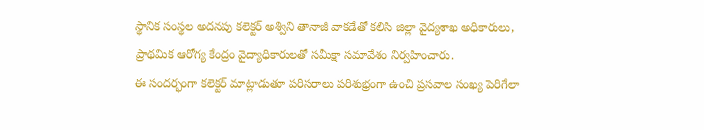స్థానిక సంస్థల అదనపు కలెక్టర్ అశ్విని తానాజీ వాకడేతో కలిసి జిల్లా వైద్యశాఖ అధికారులు, ప్రాథమిక ఆరోగ్య కేంద్రం వైద్యాధికారులతో సమీక్షా సమావేశం నిర్వహించారు.
ఈ సందర్భంగా కలెక్టర్ మాట్లాడుతూ పరిసరాలు పరిశుభ్రంగా ఉంచి ప్రసవాల సంఖ్య పెరిగేలా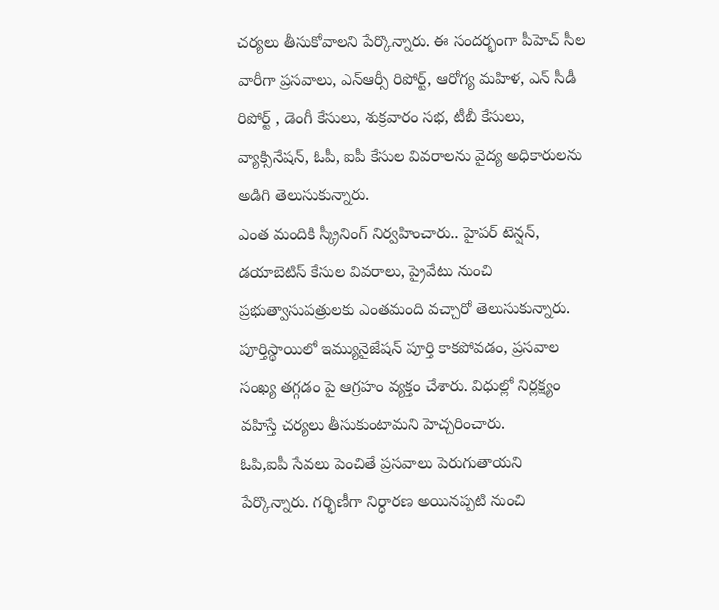చర్యలు తీసుకోవాలని పేర్కొన్నారు. ఈ సందర్భంగా పీహెచ్ సీల వారీగా ప్రసవాలు, ఎన్ఆర్సీ రిపోర్ట్, ఆరోగ్య మహిళ, ఎన్ సీడీ రిపోర్ట్ , డెంగీ కేసులు, శుక్రవారం సభ, టీబీ కేసులు, వ్యాక్సినేషన్, ఓపీ, ఐపీ కేసుల వివరాలను వైద్య అధికారులను అడిగి తెలుసుకున్నారు.
ఎంత మందికి స్క్రీనింగ్ నిర్వహించారు.. హైపర్ టెన్షన్, డయాబెటిస్ కేసుల వివరాలు, ప్రైవేటు నుంచి ప్రభుత్వాసుపత్రులకు ఎంతమంది వచ్చారో తెలుసుకున్నారు. పూర్తిస్థాయిలో ఇమ్యునైజేషన్ పూర్తి కాకపోవడం, ప్రసవాల సంఖ్య తగ్గడం పై ఆగ్రహం వ్యక్తం చేశారు. విధుల్లో నిర్లక్ష్యం వహిస్తే చర్యలు తీసుకుంటామని హెచ్చరించారు.
ఓపి,ఐపీ సేవలు పెంచితే ప్రసవాలు పెరుగుతాయని పేర్కొన్నారు. గర్భిణీగా నిర్ధారణ అయినప్పటి నుంచి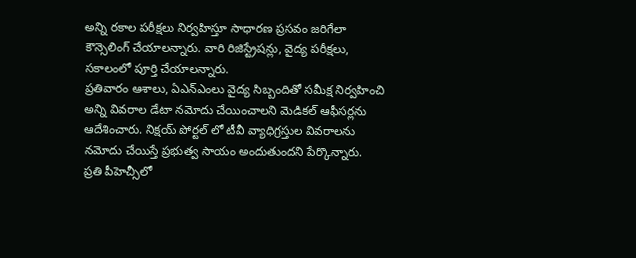అన్ని రకాల పరీక్షలు నిర్వహిస్తూ సాధారణ ప్రసవం జరిగేలా కౌన్సెలింగ్ చేయాలన్నారు. వారి రిజిస్ట్రేషన్లు, వైద్య పరీక్షలు, సకాలంలో పూర్తి చేయాలన్నారు.
ప్రతివారం ఆశాలు, ఏఎన్ఎంలు వైద్య సిబ్బందితో సమీక్ష నిర్వహించి అన్ని వివరాల డేటా నమోదు చేయించాలని మెడికల్ ఆఫీసర్లను ఆదేశించారు. నిక్షయ్ పోర్టల్ లో టీవీ వ్యాధిగ్రస్తుల వివరాలను నమోదు చేయిస్తే ప్రభుత్వ సాయం అందుతుందని పేర్కొన్నారు.
ప్రతి పీహెచ్సీలో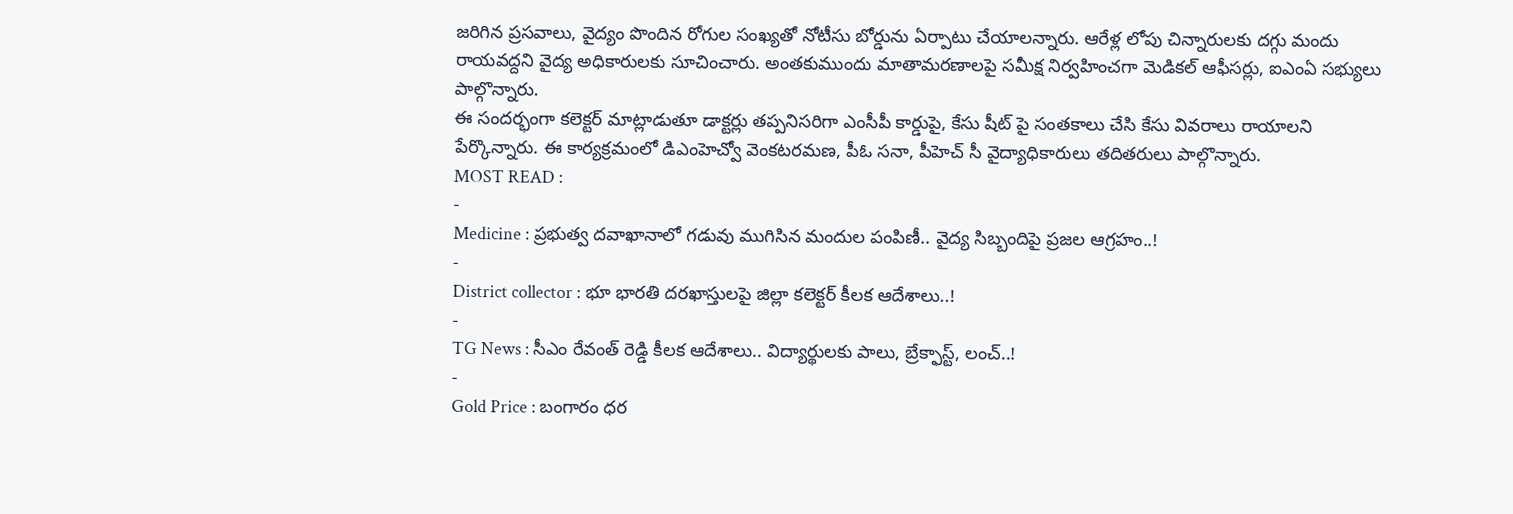జరిగిన ప్రసవాలు, వైద్యం పొందిన రోగుల సంఖ్యతో నోటీసు బోర్డును ఏర్పాటు చేయాలన్నారు. ఆరేళ్ల లోపు చిన్నారులకు దగ్గు మందు రాయవద్దని వైద్య అధికారులకు సూచించారు. అంతకుముందు మాతామరణాలపై సమీక్ష నిర్వహించగా మెడికల్ ఆఫీసర్లు, ఐఎంఏ సభ్యులు పాల్గొన్నారు.
ఈ సందర్భంగా కలెక్టర్ మాట్లాడుతూ డాక్టర్లు తప్పనిసరిగా ఎంసీపీ కార్డుపై, కేసు షీట్ పై సంతకాలు చేసి కేసు వివరాలు రాయాలని పేర్కొన్నారు. ఈ కార్యక్రమంలో డిఎంహెచ్వో వెంకటరమణ, పీఓ సనా, పీహెచ్ సీ వైద్యాధికారులు తదితరులు పాల్గొన్నారు.
MOST READ :
-
Medicine : ప్రభుత్వ దవాఖానాలో గడువు ముగిసిన మందుల పంపిణీ.. వైద్య సిబ్బందిపై ప్రజల ఆగ్రహం..!
-
District collector : భూ భారతి దరఖాస్తులపై జిల్లా కలెక్టర్ కీలక ఆదేశాలు..!
-
TG News : సీఎం రేవంత్ రెడ్డి కీలక ఆదేశాలు.. విద్యార్థులకు పాలు, బ్రేక్ఫాస్ట్, లంచ్..!
-
Gold Price : బంగారం ధర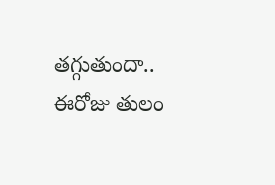తగ్గుతుందా.. ఈరోజు తులం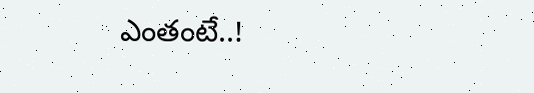ఎంతంటే..!